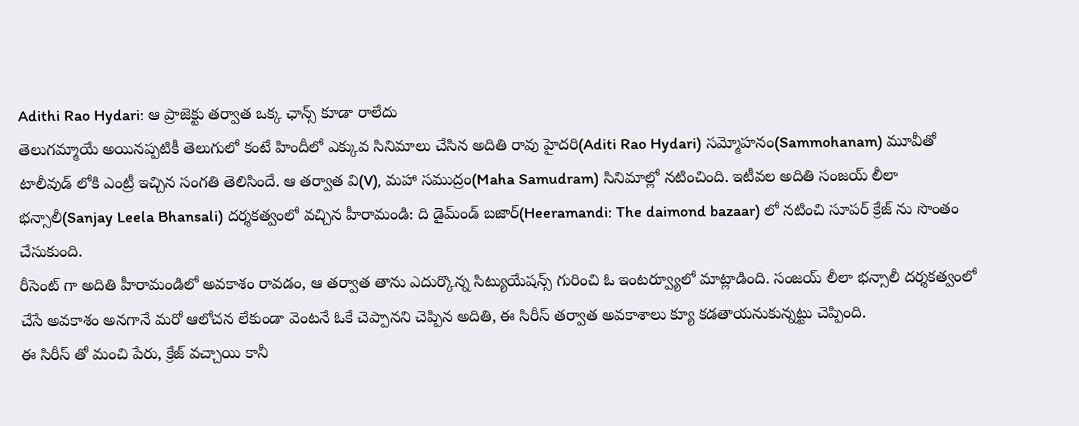Adithi Rao Hydari: ఆ ప్రాజెక్టు తర్వాత ఒక్క ఛాన్స్ కూడా రాలేదు
తెలుగమ్మాయే అయినప్పటికీ తెలుగులో కంటే హిందీలో ఎక్కువ సినిమాలు చేసిన అదితి రావు హైదరి(Aditi Rao Hydari) సమ్మోహనం(Sammohanam) మూవీతో టాలీవుడ్ లోకి ఎంట్రీ ఇచ్చిన సంగతి తెలిసిందే. ఆ తర్వాత వి(V), మహా సముద్రం(Maha Samudram) సినిమాల్లో నటించింది. ఇటీవల అదితి సంజయ్ లీలా భన్సాలీ(Sanjay Leela Bhansali) దర్శకత్వంలో వచ్చిన హీరామండి: ది డైమ్ండ్ బజార్(Heeramandi: The daimond bazaar) లో నటించి సూపర్ క్రేజ్ ను సొంతం చేసుకుంది.
రీసెంట్ గా అదితి హీరామండిలో అవకాశం రావడం, ఆ తర్వాత తాను ఎదుర్కొన్న సిట్యుయేషన్స్ గురించి ఓ ఇంటర్వ్యూలో మాట్లాడింది. సంజయ్ లీలా భన్సాలీ దర్శకత్వంలో చేసే అవకాశం అనగానే మరో ఆలోచన లేకుండా వెంటనే ఓకే చెప్పానని చెప్పిన అదితి, ఈ సిరీస్ తర్వాత అవకాశాలు క్యూ కడతాయనుకున్నట్టు చెప్పింది.
ఈ సిరీస్ తో మంచి పేరు, క్రేజ్ వచ్చాయి కానీ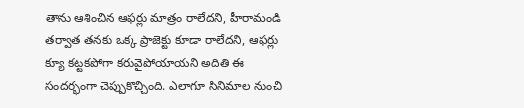తాను ఆశించిన ఆఫర్లు మాత్రం రాలేదని, హీరామండి తర్వాత తనకు ఒక్క ప్రాజెక్టు కూడా రాలేదని, ఆఫర్లు క్యూ కట్టకపోగా కరువైపోయాయని అదితి ఈ సందర్భంగా చెప్పుకొచ్చింది. ఎలాగూ సినిమాల నుంచి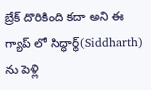బ్రేక్ దొరికింది కదా అని ఈ గ్యాప్ లో సిద్ధార్థ్(Siddharth) ను పెళ్లి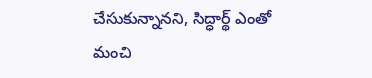చేసుకున్నానని, సిద్ధార్థ్ ఎంతో మంచి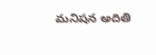మనిషన అదితి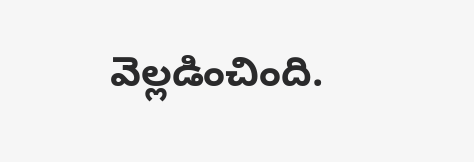వెల్లడించింది.